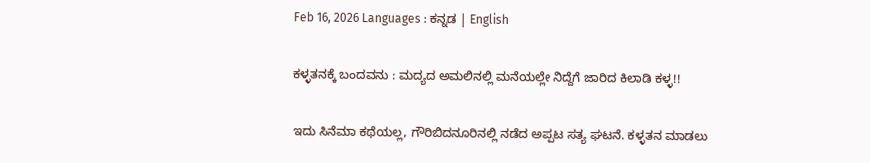Feb 16, 2026 Languages : ಕನ್ನಡ | English

ಕಳ್ಳತನಕ್ಕೆ ಬಂದವನು : ಮದ್ಯದ ಅಮಲಿನಲ್ಲಿ ಮನೆಯಲ್ಲೇ ನಿದ್ದೆಗೆ ಜಾರಿದ ಕಿಲಾಡಿ ಕಳ್ಳ!!

ಇದು ಸಿನೆಮಾ ಕಥೆಯಲ್ಲ, ಗೌರಿಬಿದನೂರಿನಲ್ಲಿ ನಡೆದ ಅಪ್ಪಟ ಸತ್ಯ ಘಟನೆ. ಕಳ್ಳತನ ಮಾಡಲು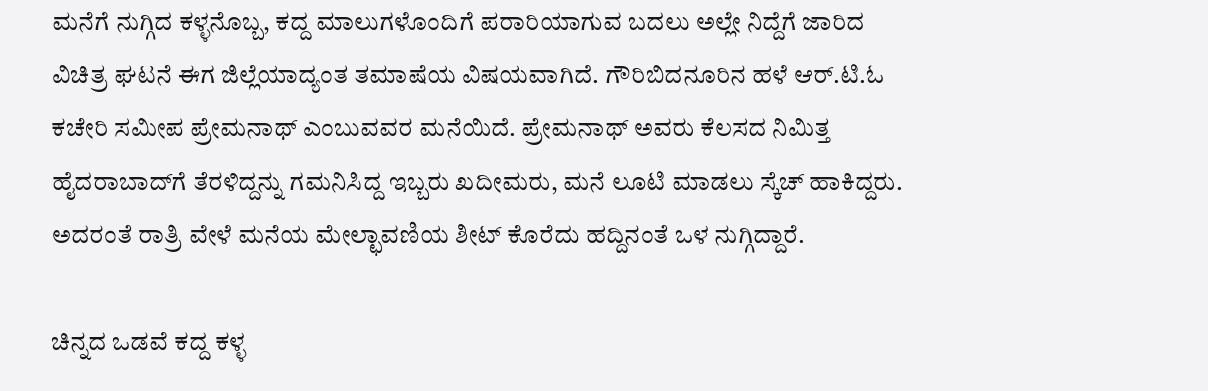ಮನೆಗೆ ನುಗ್ಗಿದ ಕಳ್ಳನೊಬ್ಬ, ಕದ್ದ ಮಾಲುಗಳೊಂದಿಗೆ ಪರಾರಿಯಾಗುವ ಬದಲು ಅಲ್ಲೇ ನಿದ್ದೆಗೆ ಜಾರಿದ ವಿಚಿತ್ರ ಘಟನೆ ಈಗ ಜಿಲ್ಲೆಯಾದ್ಯಂತ ತಮಾಷೆಯ ವಿಷಯವಾಗಿದೆ. ಗೌರಿಬಿದನೂರಿನ ಹಳೆ ಆರ್.ಟಿ.ಓ ಕಚೇರಿ ಸಮೀಪ ಪ್ರೇಮನಾಥ್ ಎಂಬುವವರ ಮನೆಯಿದೆ. ಪ್ರೇಮನಾಥ್ ಅವರು ಕೆಲಸದ ನಿಮಿತ್ತ ಹೈದರಾಬಾದ್‌ಗೆ ತೆರಳಿದ್ದನ್ನು ಗಮನಿಸಿದ್ದ ಇಬ್ಬರು ಖದೀಮರು, ಮನೆ ಲೂಟಿ ಮಾಡಲು ಸ್ಕೆಚ್ ಹಾಕಿದ್ದರು. ಅದರಂತೆ ರಾತ್ರಿ ವೇಳೆ ಮನೆಯ ಮೇಲ್ಛಾವಣಿಯ ಶೀಟ್ ಕೊರೆದು ಹದ್ದಿನಂತೆ ಒಳ ನುಗ್ಗಿದ್ದಾರೆ.

ಚಿನ್ನದ ಒಡವೆ ಕದ್ದ ಕಳ್ಳ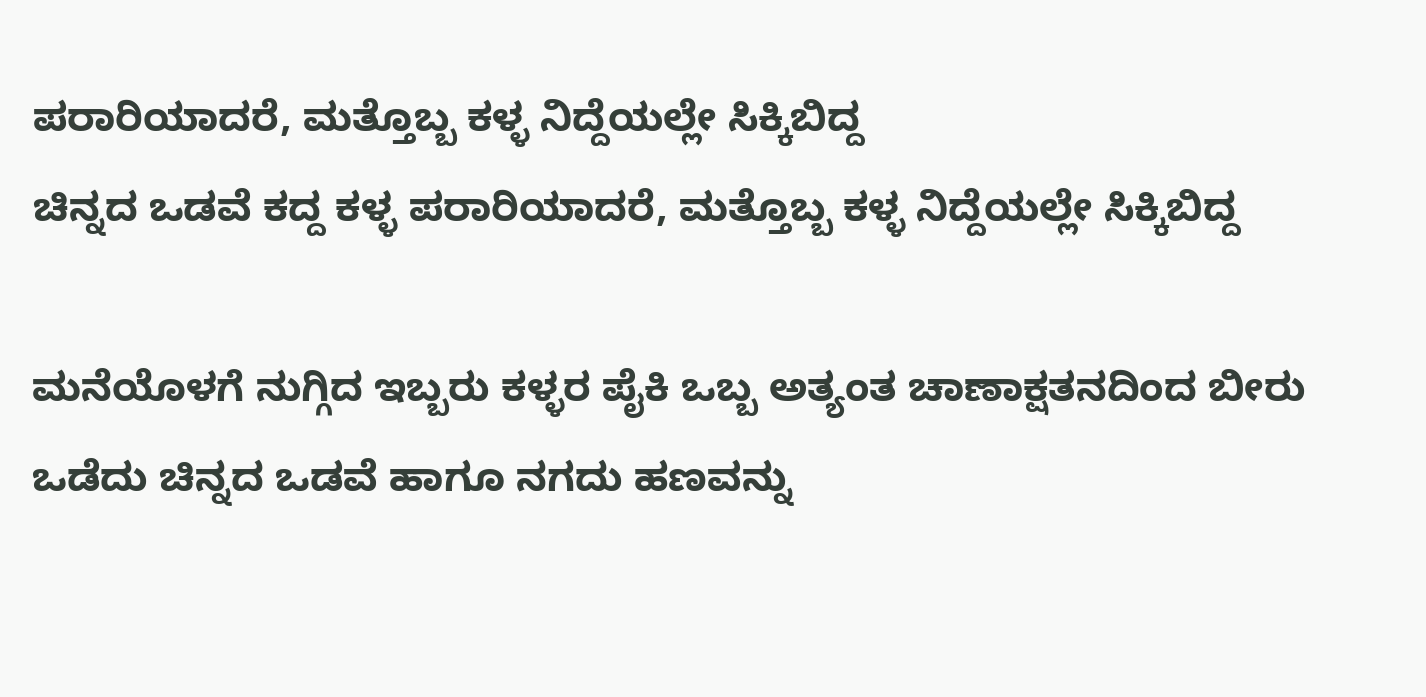ಪರಾರಿಯಾದರೆ, ಮತ್ತೊಬ್ಬ ಕಳ್ಳ ನಿದ್ದೆಯಲ್ಲೇ ಸಿಕ್ಕಿಬಿದ್ದ
ಚಿನ್ನದ ಒಡವೆ ಕದ್ದ ಕಳ್ಳ ಪರಾರಿಯಾದರೆ, ಮತ್ತೊಬ್ಬ ಕಳ್ಳ ನಿದ್ದೆಯಲ್ಲೇ ಸಿಕ್ಕಿಬಿದ್ದ

ಮನೆಯೊಳಗೆ ನುಗ್ಗಿದ ಇಬ್ಬರು ಕಳ್ಳರ ಪೈಕಿ ಒಬ್ಬ ಅತ್ಯಂತ ಚಾಣಾಕ್ಷತನದಿಂದ ಬೀರು ಒಡೆದು ಚಿನ್ನದ ಒಡವೆ ಹಾಗೂ ನಗದು ಹಣವನ್ನು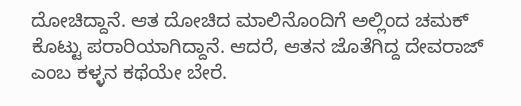ದೋಚಿದ್ದಾನೆ. ಆತ ದೋಚಿದ ಮಾಲಿನೊಂದಿಗೆ ಅಲ್ಲಿಂದ ಚಮಕ್ ಕೊಟ್ಟು ಪರಾರಿಯಾಗಿದ್ದಾನೆ. ಆದರೆ, ಆತನ ಜೊತೆಗಿದ್ದ ದೇವರಾಜ್ ಎಂಬ ಕಳ್ಳನ ಕಥೆಯೇ ಬೇರೆ.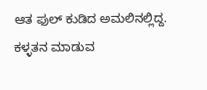ಆತ ಫುಲ್ ಕುಡಿದ ಅಮಲಿನಲ್ಲಿದ್ದ. ಕಳ್ಳತನ ಮಾಡುವ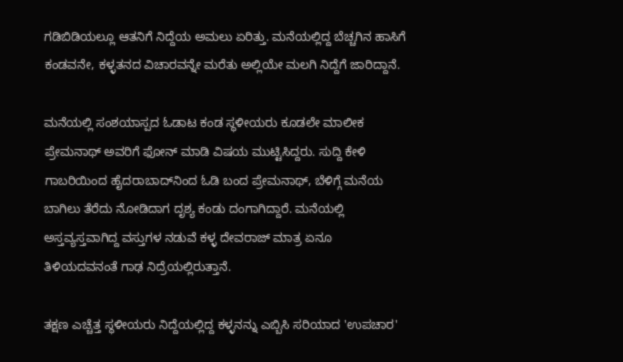ಗಡಿಬಿಡಿಯಲ್ಲೂ ಆತನಿಗೆ ನಿದ್ದೆಯ ಅಮಲು ಏರಿತ್ತು. ಮನೆಯಲ್ಲಿದ್ದ ಬೆಚ್ಚಗಿನ ಹಾಸಿಗೆ ಕಂಡವನೇ, ಕಳ್ಳತನದ ವಿಚಾರವನ್ನೇ ಮರೆತು ಅಲ್ಲಿಯೇ ಮಲಗಿ ನಿದ್ದೆಗೆ ಜಾರಿದ್ದಾನೆ.

ಮನೆಯಲ್ಲಿ ಸಂಶಯಾಸ್ಪದ ಓಡಾಟ ಕಂಡ ಸ್ಥಳೀಯರು ಕೂಡಲೇ ಮಾಲೀಕ ಪ್ರೇಮನಾಥ್ ಅವರಿಗೆ ಫೋನ್ ಮಾಡಿ ವಿಷಯ ಮುಟ್ಟಿಸಿದ್ದರು. ಸುದ್ದಿ ಕೇಳಿ ಗಾಬರಿಯಿಂದ ಹೈದರಾಬಾದ್‌ನಿಂದ ಓಡಿ ಬಂದ ಪ್ರೇಮನಾಥ್, ಬೆಳಿಗ್ಗೆ ಮನೆಯ ಬಾಗಿಲು ತೆರೆದು ನೋಡಿದಾಗ ದೃಶ್ಯ ಕಂಡು ದಂಗಾಗಿದ್ದಾರೆ. ಮನೆಯಲ್ಲಿ ಅಸ್ತವ್ಯಸ್ತವಾಗಿದ್ದ ವಸ್ತುಗಳ ನಡುವೆ ಕಳ್ಳ ದೇವರಾಜ್ ಮಾತ್ರ ಏನೂ ತಿಳಿಯದವನಂತೆ ಗಾಢ ನಿದ್ರೆಯಲ್ಲಿರುತ್ತಾನೆ.

ತಕ್ಷಣ ಎಚ್ಚೆತ್ತ ಸ್ಥಳೀಯರು ನಿದ್ದೆಯಲ್ಲಿದ್ದ ಕಳ್ಳನನ್ನು ಎಬ್ಬಿಸಿ ಸರಿಯಾದ 'ಉಪಚಾರ'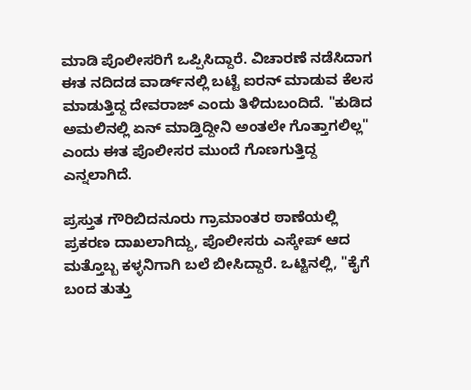ಮಾಡಿ ಪೊಲೀಸರಿಗೆ ಒಪ್ಪಿಸಿದ್ದಾರೆ. ವಿಚಾರಣೆ ನಡೆಸಿದಾಗ ಈತ ನದಿದಡ ವಾರ್ಡ್‌ನಲ್ಲಿ ಬಟ್ಟೆ ಐರನ್ ಮಾಡುವ ಕೆಲಸ ಮಾಡುತ್ತಿದ್ದ ದೇವರಾಜ್ ಎಂದು ತಿಳಿದುಬಂದಿದೆ. "ಕುಡಿದ ಅಮಲಿನಲ್ಲಿ ಏನ್ ಮಾಡ್ತಿದ್ದೀನಿ ಅಂತಲೇ ಗೊತ್ತಾಗಲಿಲ್ಲ" ಎಂದು ಈತ ಪೊಲೀಸರ ಮುಂದೆ ಗೊಣಗುತ್ತಿದ್ದ ಎನ್ನಲಾಗಿದೆ.

ಪ್ರಸ್ತುತ ಗೌರಿಬಿದನೂರು ಗ್ರಾಮಾಂತರ ಠಾಣೆಯಲ್ಲಿ ಪ್ರಕರಣ ದಾಖಲಾಗಿದ್ದು, ಪೊಲೀಸರು ಎಸ್ಕೇಪ್ ಆದ ಮತ್ತೊಬ್ಬ ಕಳ್ಳನಿಗಾಗಿ ಬಲೆ ಬೀಸಿದ್ದಾರೆ. ಒಟ್ಟಿನಲ್ಲಿ, "ಕೈಗೆ ಬಂದ ತುತ್ತು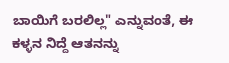ಬಾಯಿಗೆ ಬರಲಿಲ್ಲ" ಎನ್ನುವಂತೆ, ಈ ಕಳ್ಳನ ನಿದ್ದೆ ಆತನನ್ನು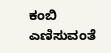ಕಂಬಿ ಎಣಿಸುವಂತೆ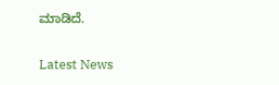ಮಾಡಿದೆ.

Latest News